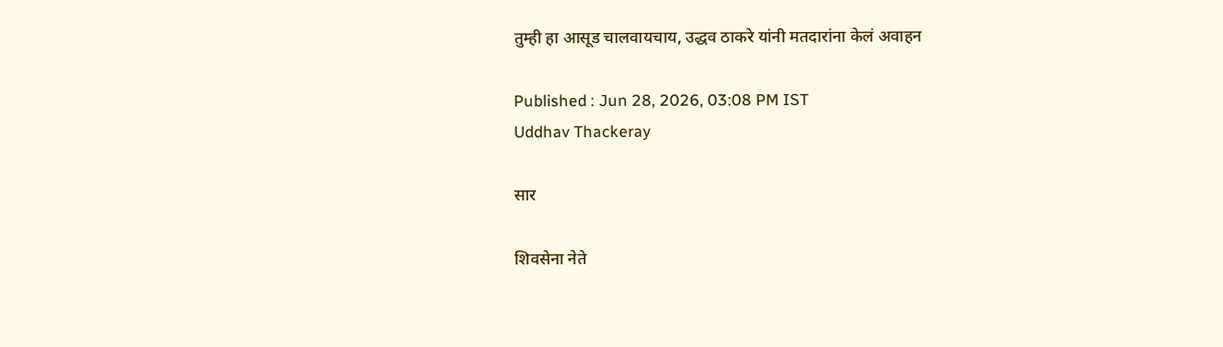तुम्ही हा आसूड चालवायचाय, उद्धव ठाकरे यांनी मतदारांना केलं अवाहन

Published : Jun 28, 2026, 03:08 PM IST
Uddhav Thackeray

सार

शिवसेना नेते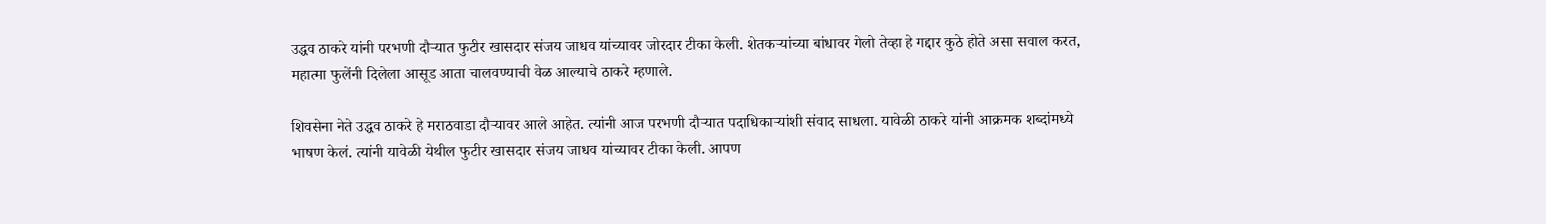उद्धव ठाकरे यांनी परभणी दौऱ्यात फुटीर खासदार संजय जाधव यांच्यावर जोरदार टीका केली. शेतकऱ्यांच्या बांधावर गेलो तेव्हा हे गद्दार कुठे होते असा सवाल करत, महात्मा फुलेंनी दिलेला आसूड आता चालवण्याची वेळ आल्याचे ठाकरे म्हणाले.

शिवसेना नेते उद्धव ठाकरे हे मराठवाडा दौऱ्यावर आले आहेत. त्यांनी आज परभणी दौऱ्यात पदाधिकाऱ्यांशी संवाद साधला. यावेळी ठाकरे यांनी आक्रमक शब्दांमध्ये भाषण केलं. त्यांनी यावेळी येथील फुटीर खासदार संजय जाधव यांच्यावर टीका केली. आपण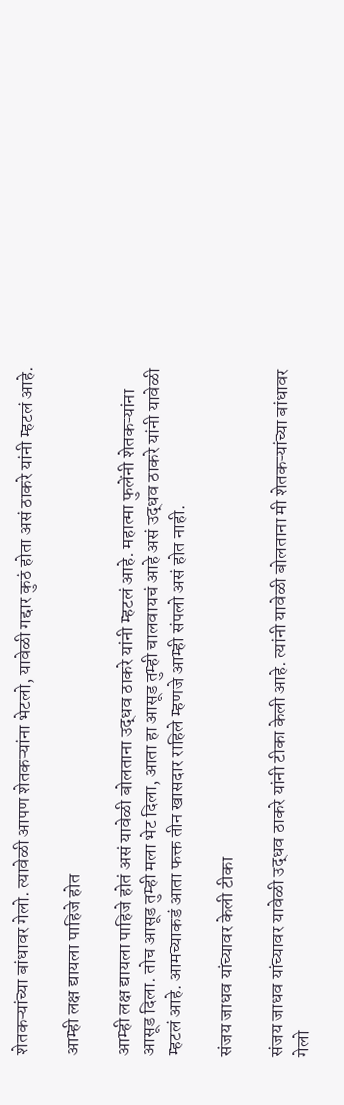शेतकऱ्यांच्या बांधावर गेलो. त्यावेळी आपण शेतकऱ्यांना भेटलो, यावेळी गद्दार कुठं होता असं ठाकरे यांनी म्हटलं आहे.

आम्ही लक्ष द्यायला पाहिजे होत

आम्ही लक्ष द्यायला पाहिजे होतं असं यावेळी बोलताना उद्धव ठाकरे यांनी म्हटलं आहे. महात्मा फुलेंनी शेतकऱ्यांना आसूड दिला. तोच आसूड तुम्ही मला भेट दिला, आता हा आसूड तुम्ही चालवायचं आहे असं उद्धव ठाकरे यांनी यावेळी म्हटलं आहे. आमच्याकडं आता फक्त तीन खासदार राहिले म्हणजे आम्ही संपलो असं होत नाही.

संजय जाधव यांच्यावर केली टीका

संजय जाधव यांच्यावर यावेळी उद्धव ठाकरे यांनी टीका केली आहे. त्यांनी यावेळी बोलताना मी शेतकऱ्यांच्या बांधावर गेलो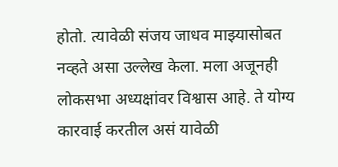होतो. त्यावेळी संजय जाधव माझ्यासोबत नव्हते असा उल्लेख केला. मला अजूनही लोकसभा अध्यक्षांवर विश्वास आहे. ते योग्य कारवाई करतील असं यावेळी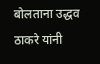बोलताना उद्धव ठाकरे यांनी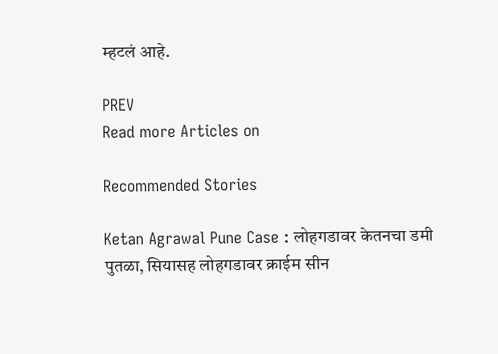म्हटलं आहे.

PREV
Read more Articles on

Recommended Stories

Ketan Agrawal Pune Case : लोहगडावर केतनचा डमी पुतळा, सियासह लोहगडावर क्राईम सीन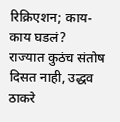रिक्रिएशन; काय-काय घडलं?
राज्यात कुठंच संतोष दिसत नाही, उद्धव ठाकरे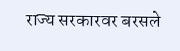राज्य सरकारवर बरसले